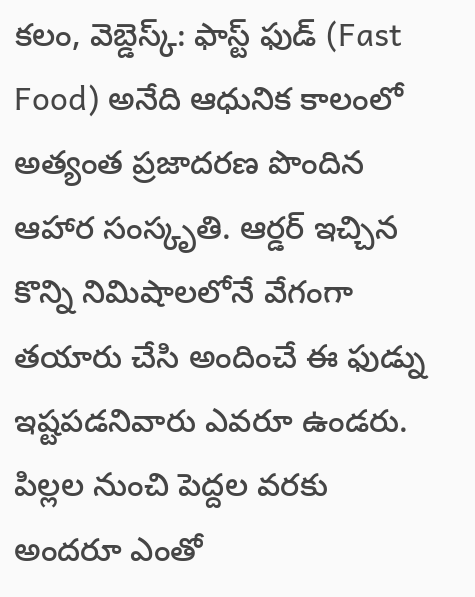కలం, వెబ్డెస్క్: ఫాస్ట్ ఫుడ్ (Fast Food) అనేది ఆధునిక కాలంలో అత్యంత ప్రజాదరణ పొందిన ఆహార సంస్కృతి. ఆర్డర్ ఇచ్చిన కొన్ని నిమిషాలలోనే వేగంగా తయారు చేసి అందించే ఈ ఫుడ్ను ఇష్టపడనివారు ఎవరూ ఉండరు. పిల్లల నుంచి పెద్దల వరకు అందరూ ఎంతో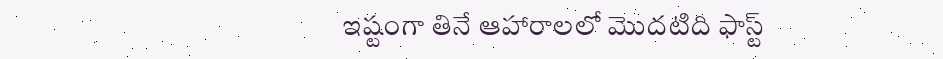ఇష్టంగా తినే ఆహారాలలో మొదటిది ఫాస్ట్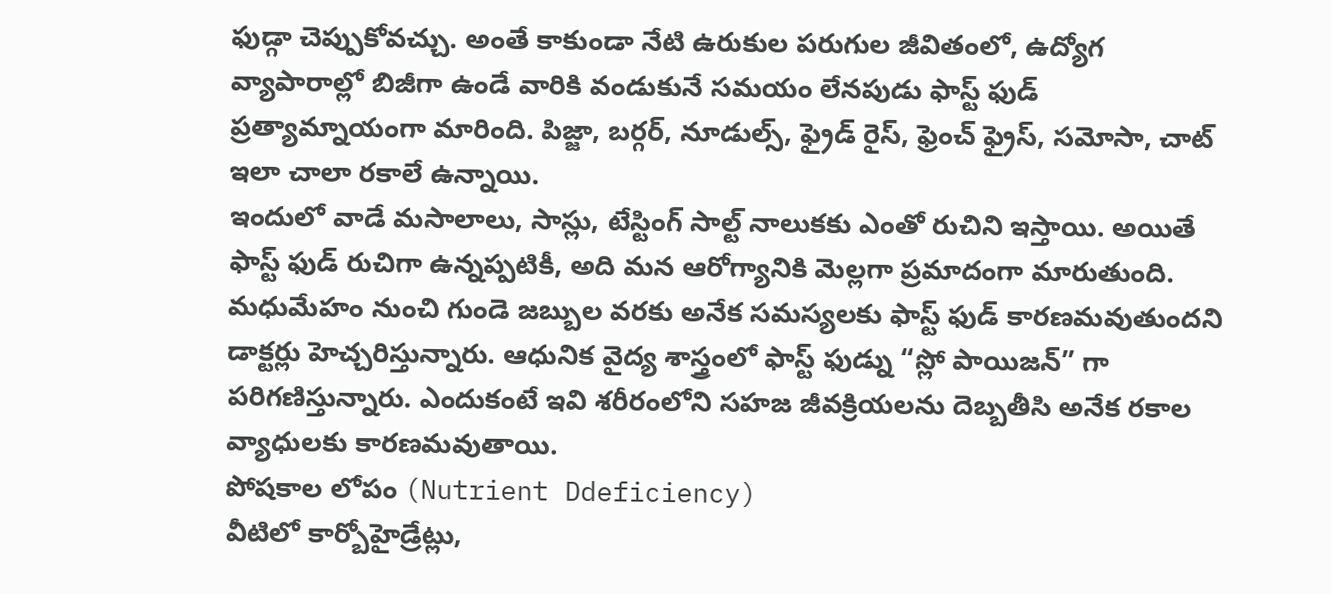ఫుడ్గా చెప్పుకోవచ్చు. అంతే కాకుండా నేటి ఉరుకుల పరుగుల జీవితంలో, ఉద్యోగ వ్యాపారాల్లో బిజీగా ఉండే వారికి వండుకునే సమయం లేనపుడు ఫాస్ట్ ఫుడ్ ప్రత్యామ్నాయంగా మారింది. పిజ్జా, బర్గర్, నూడుల్స్, ఫ్రైడ్ రైస్, ఫ్రెంచ్ ఫ్రైస్, సమోసా, చాట్ ఇలా చాలా రకాలే ఉన్నాయి.
ఇందులో వాడే మసాలాలు, సాస్లు, టేస్టింగ్ సాల్ట్ నాలుకకు ఎంతో రుచిని ఇస్తాయి. అయితే ఫాస్ట్ ఫుడ్ రుచిగా ఉన్నప్పటికీ, అది మన ఆరోగ్యానికి మెల్లగా ప్రమాదంగా మారుతుంది. మధుమేహం నుంచి గుండె జబ్బుల వరకు అనేక సమస్యలకు ఫాస్ట్ ఫుడ్ కారణమవుతుందని డాక్టర్లు హెచ్చరిస్తున్నారు. ఆధునిక వైద్య శాస్త్రంలో ఫాస్ట్ ఫుడ్ను “స్లో పాయిజన్” గా పరిగణిస్తున్నారు. ఎందుకంటే ఇవి శరీరంలోని సహజ జీవక్రియలను దెబ్బతీసి అనేక రకాల వ్యాధులకు కారణమవుతాయి.
పోషకాల లోపం (Nutrient Ddeficiency)
వీటిలో కార్బోహైడ్రేట్లు,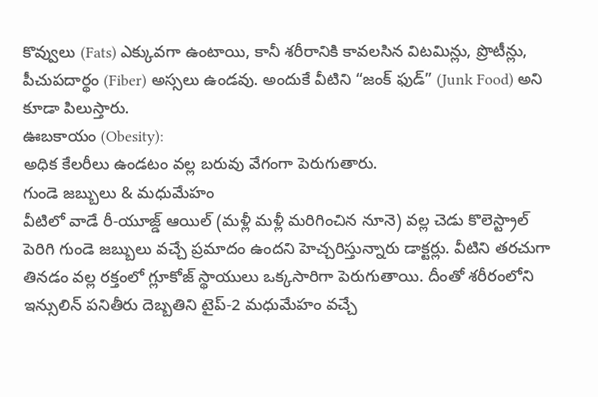కొవ్వులు (Fats) ఎక్కువగా ఉంటాయి, కానీ శరీరానికి కావలసిన విటమిన్లు, ప్రొటీన్లు, పీచుపదార్థం (Fiber) అస్సలు ఉండవు. అందుకే వీటిని “జంక్ ఫుడ్” (Junk Food) అని కూడా పిలుస్తారు.
ఊబకాయం (Obesity):
అధిక కేలరీలు ఉండటం వల్ల బరువు వేగంగా పెరుగుతారు.
గుండె జబ్బులు & మధుమేహం
వీటిలో వాడే రీ-యూజ్డ్ ఆయిల్ (మళ్లీ మళ్లీ మరిగించిన నూనె) వల్ల చెడు కొలెస్ట్రాల్ పెరిగి గుండె జబ్బులు వచ్చే ప్రమాదం ఉందని హెచ్చరిస్తున్నారు డాక్టర్లు. వీటిని తరచుగా తినడం వల్ల రక్తంలో గ్లూకోజ్ స్థాయులు ఒక్కసారిగా పెరుగుతాయి. దీంతో శరీరంలోని ఇన్సులిన్ పనితీరు దెబ్బతిని టైప్-2 మధుమేహం వచ్చే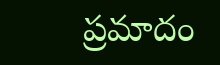ప్రమాదం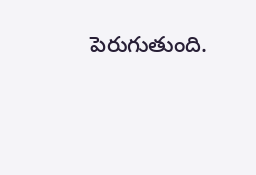పెరుగుతుంది.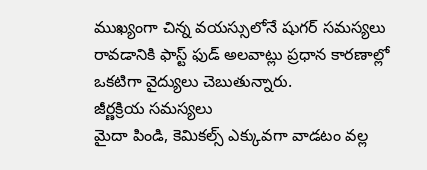ముఖ్యంగా చిన్న వయస్సులోనే షుగర్ సమస్యలు రావడానికి ఫాస్ట్ ఫుడ్ అలవాట్లు ప్రధాన కారణాల్లో ఒకటిగా వైద్యులు చెబుతున్నారు.
జీర్ణక్రియ సమస్యలు
మైదా పిండి, కెమికల్స్ ఎక్కువగా వాడటం వల్ల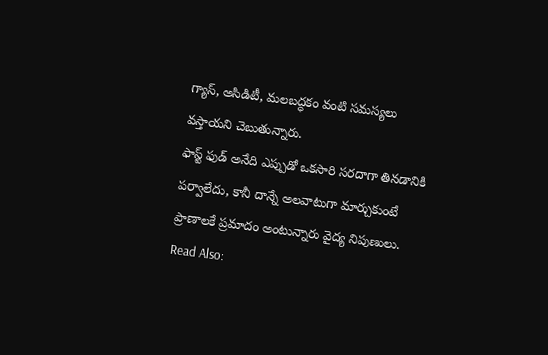గ్యాస్, అసిడిటీ, మలబద్ధకం వంటి సమస్యలు వస్తాయని చెబుతున్నారు.
ఫాస్ట్ ఫుడ్ అనేది ఎప్పుడో ఒకసారి సరదాగా తినడానికి పర్వాలేదు, కానీ దాన్నే అలవాటుగా మార్చుకుంటే ప్రాణాలకే ప్రమాదం అంటున్నారు వైద్య నిపుణులు.
Read Also: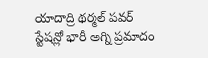యాదాద్రి థర్మల్ పవర్ స్టేషన్లో భారీ అగ్ని ప్రమాదం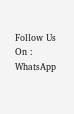Follow Us On : WhatsApp